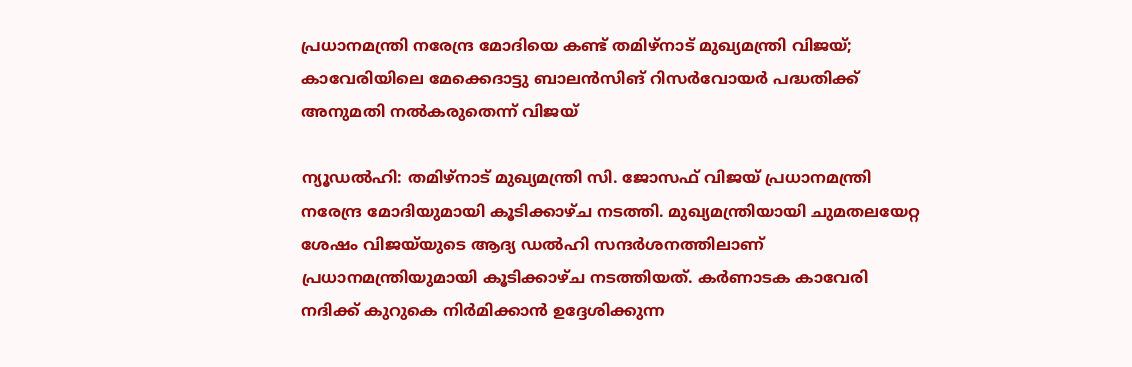പ്രധാനമന്ത്രി നരേന്ദ്ര മോദിയെ കണ്ട് തമിഴ്‌നാട് മുഖ്യമന്ത്രി വിജയ്; കാവേരിയിലെ മേക്കെദാട്ടു ബാലൻസിങ് റിസർവോയർ പദ്ധതിക്ക് അനുമതി നൽകരുതെന്ന് വിജയ്

ന്യൂഡൽഹി: തമിഴ്നാട് മുഖ്യമന്ത്രി സി. ജോസഫ് വിജയ് പ്രധാനമന്ത്രി നരേന്ദ്ര മോദിയുമായി കൂടിക്കാഴ്ച നടത്തി. മുഖ്യമന്ത്രിയായി ചുമതലയേറ്റ ശേഷം വിജയ്‌യുടെ ആദ്യ ഡൽഹി സന്ദർശനത്തിലാണ് പ്രധാനമന്ത്രിയുമായി കൂടിക്കാഴ്ച നടത്തിയത്. കർണാടക കാവേരി നദിക്ക് കുറുകെ നിർമിക്കാൻ ഉദ്ദേശിക്കുന്ന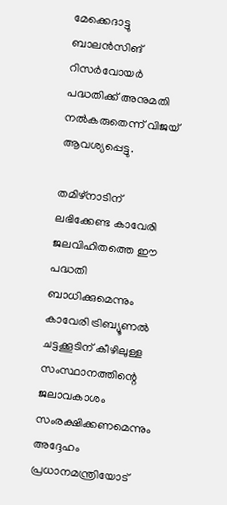മേക്കെദാട്ടു ബാലൻസിങ് റിസർവോയർ പദ്ധതിക്ക് അനുമതി നൽകരുതെന്ന് വിജയ് ആവശ്യപ്പെട്ടു.

തമിഴ്നാടിന് ലഭിക്കേണ്ട കാവേരി ജലവിഹിതത്തെ ഈ പദ്ധതി ബാധിക്കുമെന്നും കാവേരി ട്രിബ്യൂണൽ ചട്ടക്കൂടിന് കീഴിലുള്ള സംസ്ഥാനത്തിന്റെ ജലാവകാശം സംരക്ഷിക്കണമെന്നും അദ്ദേഹം പ്രധാനമന്ത്രിയോട്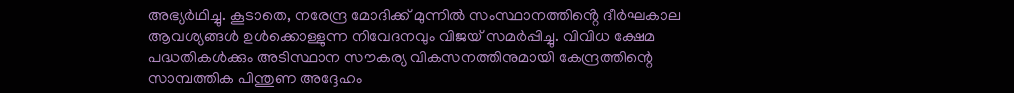അഭ്യർഥിച്ചു. കൂടാതെ, നരേന്ദ്ര മോദിക്ക് മുന്നിൽ സംസ്ഥാനത്തിൻ്റെ ദീർഘകാല ആവശ്യങ്ങൾ ഉൾക്കൊള്ളുന്ന നിവേദനവും വിജയ് സമർപ്പിച്ചു. വിവിധ ക്ഷേമ പദ്ധതികൾക്കും അടിസ്ഥാന സൗകര്യ വികസനത്തിനുമായി കേന്ദ്രത്തിന്റെ സാമ്പത്തിക പിന്തുണ അദ്ദേഹം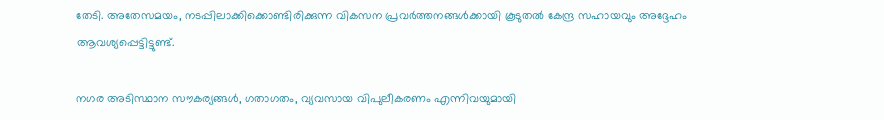തേടി. അതേസമയം, നടപ്പിലാക്കിക്കൊണ്ടിരിക്കുന്ന വികസന പ്രവർത്തനങ്ങൾക്കായി കൂടുതൽ കേന്ദ്ര സഹായവും അദ്ദേഹം ആവശ്യപ്പെട്ടിട്ടുണ്ട്.

നഗര അടിസ്ഥാന സൗകര്യങ്ങൾ, ഗതാഗതം, വ്യവസായ വിപുലീകരണം എന്നിവയുമായി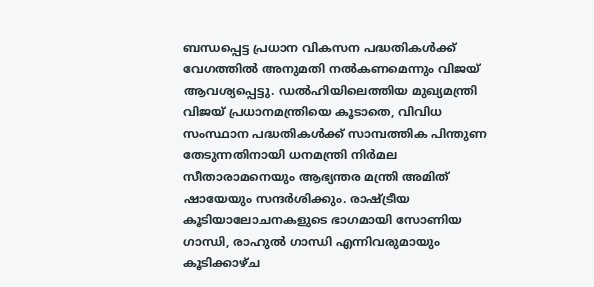ബന്ധപ്പെട്ട പ്രധാന വികസന പദ്ധതികൾക്ക് വേഗത്തിൽ അനുമതി നൽകണമെന്നും വിജയ് ആവശ്യപ്പെട്ടു. ഡൽഹിയിലെത്തിയ മുഖ്യമന്ത്രി വിജയ് പ്രധാനമന്ത്രിയെ കൂടാതെ, വിവിധ സംസ്ഥാന പദ്ധതികൾക്ക് സാമ്പത്തിക പിന്തുണ തേടുന്നതിനായി ധനമന്ത്രി നിർമല സീതാരാമനെയും ആഭ്യന്തര മന്ത്രി അമിത് ഷായേയും സന്ദർശിക്കും. രാഷ്ട്രീയ കൂടിയാലോചനകളുടെ ഭാഗമായി സോണിയ ഗാന്ധി, രാഹുൽ ഗാന്ധി എന്നിവരുമായും കൂടിക്കാഴ്‌ച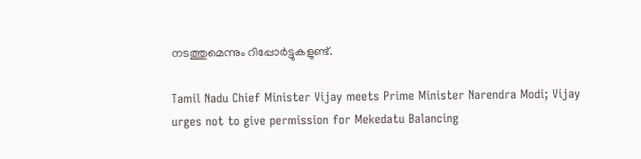നടത്തുമെന്നും റിപ്പോർട്ടുകളുണ്ട്.

Tamil Nadu Chief Minister Vijay meets Prime Minister Narendra Modi; Vijay urges not to give permission for Mekedatu Balancing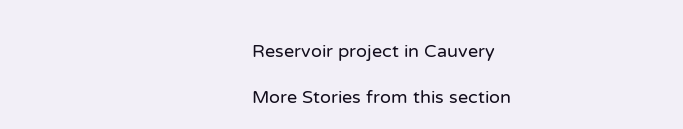Reservoir project in Cauvery

More Stories from this section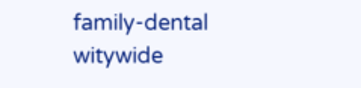family-dental
witywide